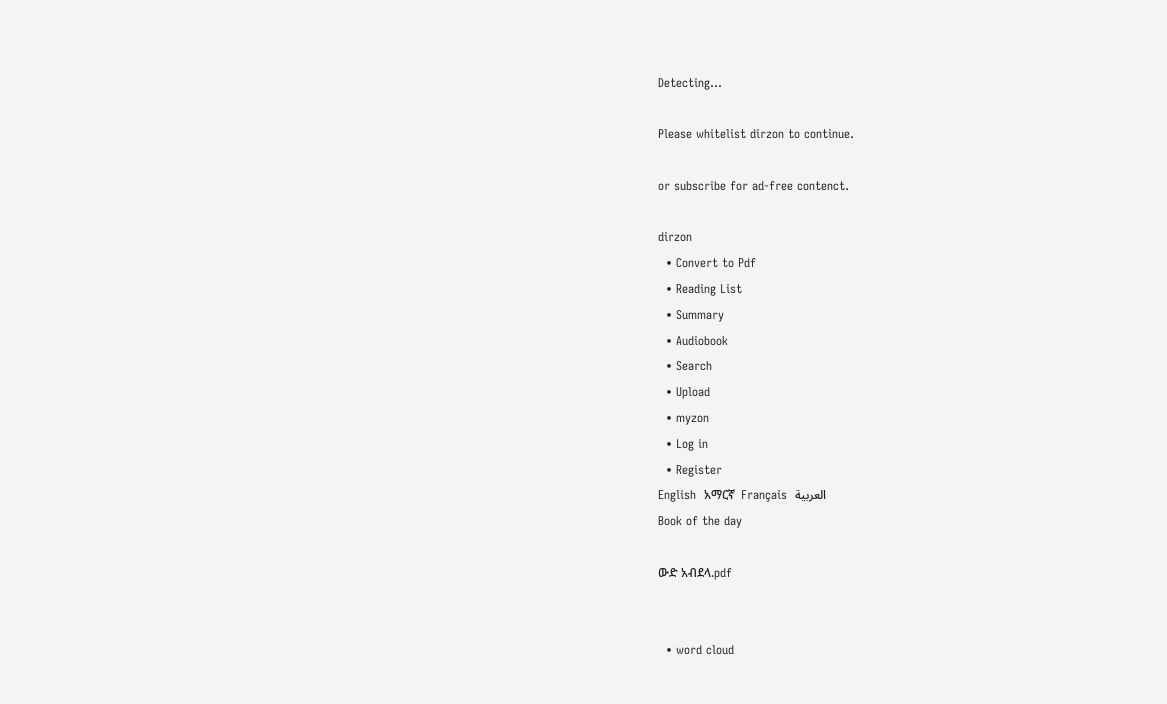Detecting...

Please whitelist dirzon to continue.

or subscribe for ad-free contenct.

dirzon
  • Convert to Pdf
  • Reading List
  • Summary
  • Audiobook
  • Search
  • Upload
  • myzon
  • Log in
  • Register
English  አማርኛ  Français  العربية
Book of the day

ውድ አብደላ.pdf


  • word cloud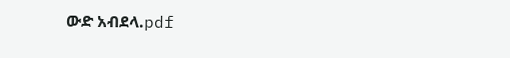ውድ አብደላ.pdf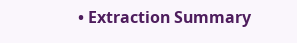• Extraction Summary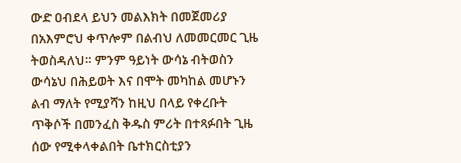ውድ ዐብደላ ይህን መልእክት በመጀመሪያ በአእምሮህ ቀጥሎም በልብህ ለመመርመር ጊዜ ትወስዳለህ። ምንም ዓይነት ውሳኔ ብትወስን ውሳኔህ በሕይወት እና በሞት መካከል መሆኑን ልብ ማለት የሚያሻን ከዚህ በላይ የቀረቡት ጥቅሶች በመንፈስ ቅዱስ ምሪት በተጻፉበት ጊዜ ሰው የሚቀላቀልበት ቤተክርስቲያን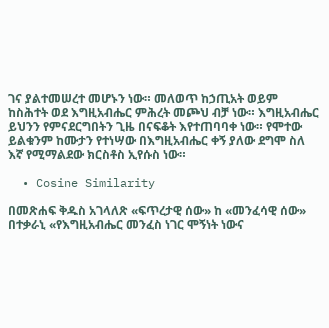ገና ያልተመሠረተ መሆኑን ነው። መለወጥ ከኃጢአት ወይም ከስሕተት ወደ እግዚአብሔር ምሕረት መጮህ ብቻ ነው። እግዚአብሔር ይህንን የምናደርግበትን ጊዜ በናፍቆት እየተጠባባቀ ነው። የሞተው ይልቁንም ከሙታን የተነሣው በእግዚአብሔር ቀኝ ያለው ደግሞ ስለ እኛ የሚማልደው ክርስቶስ ኢየሱስ ነው።

  • Cosine Similarity

በመጽሐፍ ቅዱስ አገላለጽ «ፍጥረታዊ ሰው» ከ «መንፈሳዊ ሰው» በተቃራኒ «የእግዚአብሔር መንፈስ ነገር ሞኝነት ነውና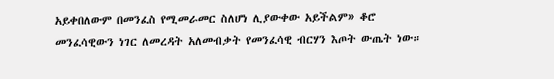አይቀበለውም በመንፈስ የሚመራመር ስለሆነ ሊያውቀው አይችልም» ቆሮ መንፈሳዊውን ነገር ለመረዳት አለመብቃት የመንፈሳዊ ብርሃን እጦት ውጤት ነው።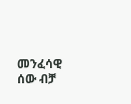መንፈሳዊ ሰው ብቻ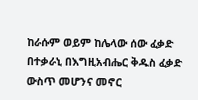ከራሱም ወይም ከሌላው ሰው ፈቃድ በተቃራኒ በእግዚአብሔር ቅዱስ ፈቃድ ውስጥ መሆንና መኖር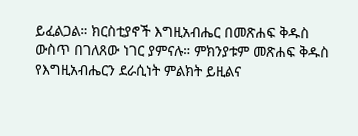ይፈልጋል። ክርስቲያኖች እግዚአብሔር በመጽሐፍ ቅዱስ ውስጥ በገለጸው ነገር ያምናሉ። ምክንያቱም መጽሐፍ ቅዱስ የእግዚአብሔርን ደራሲነት ምልክት ይዚልና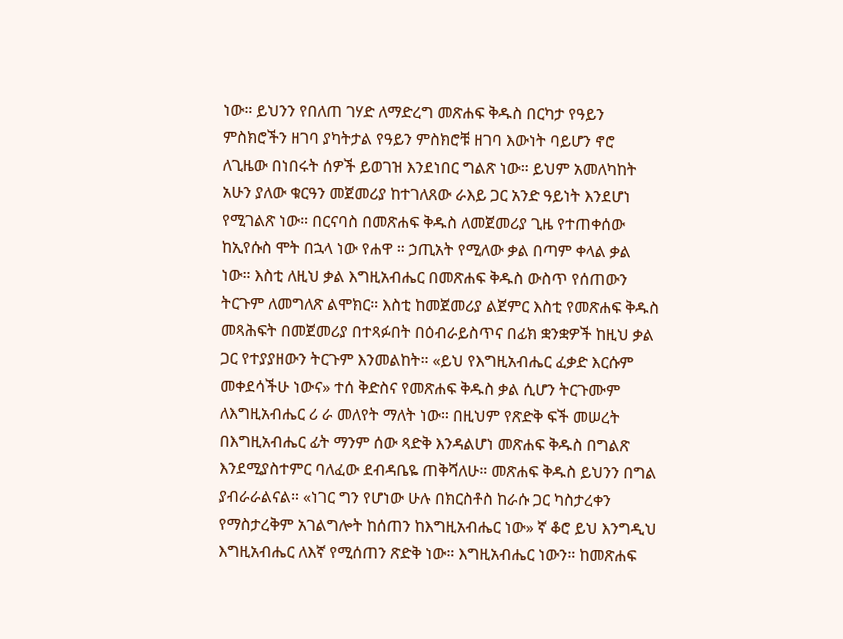ነው። ይህንን የበለጠ ገሃድ ለማድረግ መጽሐፍ ቅዱስ በርካታ የዓይን ምስክሮችን ዘገባ ያካትታል የዓይን ምስክሮቹ ዘገባ እውነት ባይሆን ኖሮ ለጊዜው በነበሩት ሰዎች ይወገዝ እንደነበር ግልጽ ነው። ይህም አመለካከት አሁን ያለው ቁርዓን መጀመሪያ ከተገለጸው ራእይ ጋር አንድ ዓይነት እንደሆነ የሚገልጽ ነው። በርናባስ በመጽሐፍ ቅዱስ ለመጀመሪያ ጊዜ የተጠቀሰው ከኢየሱስ ሞት በኋላ ነው የሐዋ ። ኃጢአት የሚለው ቃል በጣም ቀላል ቃል ነው። እስቲ ለዚህ ቃል እግዚአብሔር በመጽሐፍ ቅዱስ ውስጥ የሰጠውን ትርጉም ለመግለጽ ልሞክር። እስቲ ከመጀመሪያ ልጀምር እስቲ የመጽሐፍ ቅዱስ መጻሕፍት በመጀመሪያ በተጻፉበት በዕብራይስጥና በፊክ ቋንቋዎች ከዚህ ቃል ጋር የተያያዘውን ትርጉም እንመልከት። «ይህ የእግዚአብሔር ፈቃድ እርሱም መቀደሳችሁ ነውና» ተሰ ቅድስና የመጽሐፍ ቅዱስ ቃል ሲሆን ትርጉሙም ለእግዚአብሔር ሪ ራ መለየት ማለት ነው። በዚህም የጽድቅ ፍች መሠረት በእግዚአብሔር ፊት ማንም ሰው ጻድቅ እንዳልሆነ መጽሐፍ ቅዱስ በግልጽ እንደሚያስተምር ባለፈው ደብዳቤዬ ጠቅሻለሁ። መጽሐፍ ቅዱስ ይህንን በግል ያብራራልናል። «ነገር ግን የሆነው ሁሉ በክርስቶስ ከራሱ ጋር ካስታረቀን የማስታረቅም አገልግሎት ከሰጠን ከእግዚአብሔር ነው» ኛ ቆሮ ይህ እንግዲህ እግዚአብሔር ለእኛ የሚሰጠን ጽድቅ ነው። እግዚአብሔር ነውን። ከመጽሐፍ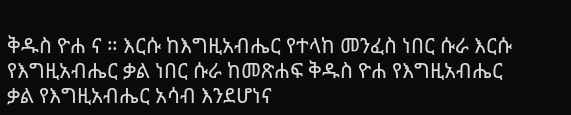ቅዱስ ዮሐ ና ። እርሱ ከእግዚአብሔር የተላከ መንፈስ ነበር ሱራ እርሱ የእግዚአብሔር ቃል ነበር ሱራ ከመጽሐፍ ቅዱስ ዮሐ የእግዚአብሔር ቃል የእግዚአብሔር አሳብ እንደሆነና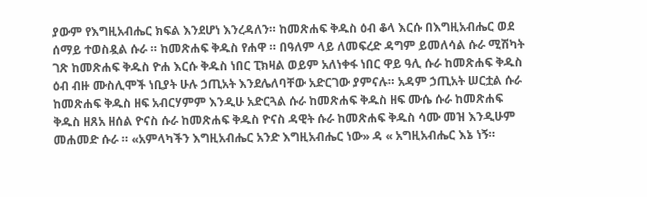ያውም የእግዚአብሔር ክፍል እንደሆነ እንረዳለን። ከመጽሐፍ ቅዱስ ዕብ ቆላ እርሱ በእግዚአብሔር ወደ ሰማይ ተወስዷል ሱራ ። ከመጽሐፍ ቅዱስ የሐዋ ። በዓለም ላይ ለመፍረድ ዳግም ይመለሳል ሱራ ሚሽካት ገጽ ከመጽሐፍ ቅዱስ ዮሐ እርሱ ቅዱስ ነበር ፒክዛል ወይም አለነቀፋ ነበር ዋይ ዓሊ ሱራ ከመጽሐፍ ቅዱስ ዕብ ብዙ ሙስሊሞች ነቢያት ሁሉ ኃጢአት እንደሌለባቸው አድርገው ያምናሉ። አዳም ኃጢአት ሠርቷል ሱራ ከመጽሐፍ ቅዱስ ዘፍ አብርሃምም እንዲሁ አድርጓል ሱራ ከመጽሐፍ ቅዱስ ዘፍ ሙሴ ሱራ ከመጽሐፍ ቅዱስ ዘጸአ ዘሰል ዮናስ ሱራ ከመጽሐፍ ቅዱስ ዮናስ ዳዊት ሱራ ከመጽሐፍ ቅዱስ ሳሙ መዝ እንዲሁም መሐመድ ሱራ ። «አምላካችን እግዚአብሔር አንድ እግዚአብሔር ነው» ዳ « አግዚአብሔር እኔ ነኝ።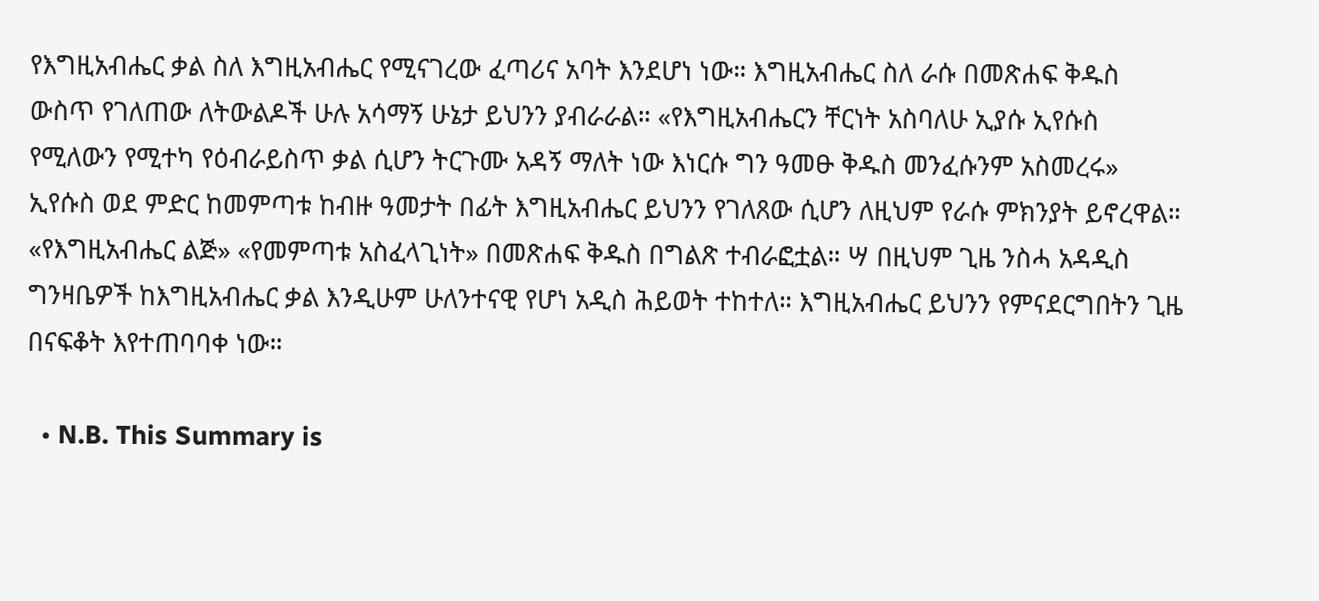የእግዚአብሔር ቃል ስለ እግዚአብሔር የሚናገረው ፈጣሪና አባት እንደሆነ ነው። እግዚአብሔር ስለ ራሱ በመጽሐፍ ቅዱስ ውስጥ የገለጠው ለትውልዶች ሁሉ አሳማኝ ሁኔታ ይህንን ያብራራል። «የእግዚአብሔርን ቸርነት አስባለሁ ኢያሱ ኢየሱስ የሚለውን የሚተካ የዕብራይስጥ ቃል ሲሆን ትርጉሙ አዳኝ ማለት ነው እነርሱ ግን ዓመፁ ቅዱስ መንፈሱንም አስመረሩ» ኢየሱስ ወደ ምድር ከመምጣቱ ከብዙ ዓመታት በፊት እግዚአብሔር ይህንን የገለጸው ሲሆን ለዚህም የራሱ ምክንያት ይኖረዋል። «የእግዚአብሔር ልጅ» «የመምጣቱ አስፈላጊነት» በመጽሐፍ ቅዱስ በግልጽ ተብራፎቷል። ሣ በዚህም ጊዜ ንስሓ አዳዲስ ግንዛቤዎች ከእግዚአብሔር ቃል እንዲሁም ሁለንተናዊ የሆነ አዲስ ሕይወት ተከተለ። እግዚአብሔር ይህንን የምናደርግበትን ጊዜ በናፍቆት እየተጠባባቀ ነው።

  • N.B. This Summary is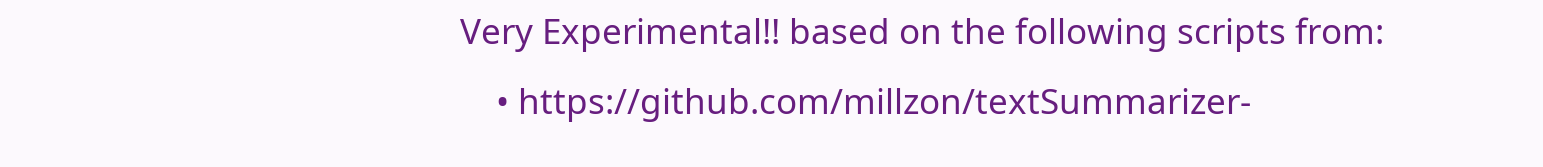Very Experimental!! based on the following scripts from:
    • https://github.com/millzon/textSummarizer-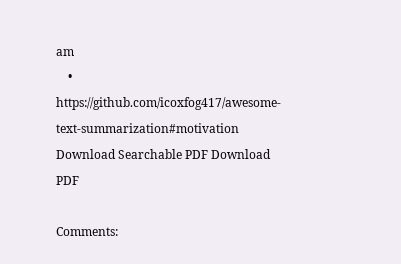am
    • https://github.com/icoxfog417/awesome-text-summarization#motivation
Download Searchable PDF Download PDF

Comments: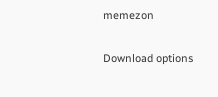memezon

Download options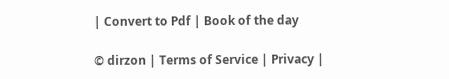| Convert to Pdf | Book of the day

© dirzon | Terms of Service | Privacy |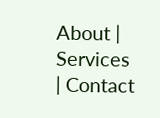About | Services | Contact